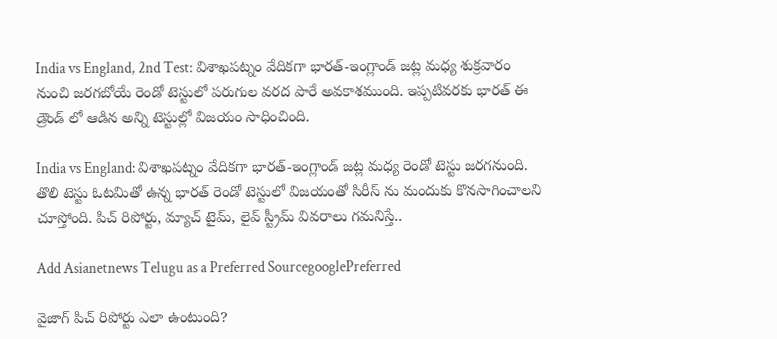India vs England, 2nd Test: విశాఖ‌ప‌ట్నం వేదిక‌గా భార‌త్-ఇంగ్లాండ్ జ‌ట్ల మ‌ధ్య శుక్ర‌వారం నుంచి జ‌ర‌గబోయే రెండో టెస్టులో ప‌రుగుల వ‌ర‌ద పారే అవ‌కాశ‌ముంది. ఇప్పటివరకు భారత్ ఈ డ్రౌండ్ లో ఆడిన అన్ని టెస్టుల్లో విజయం సాధించింది.

India vs England: విశాఖపట్నం వేదికగా భారత్-ఇంగ్లాండ్ జట్ల మధ్య రెండో టెస్టు జరగనుంది. తొలి టెస్టు ఓటమితో ఉన్న భారత్ రెండో టెస్టులో విజయంతో సిరీస్ ను మందుకు కొనసాగించాలని చూస్తోంది. పిచ్ రిపోర్టు, మ్యాచ్ టైమ్, లైవ్ స్ట్రీమ్ వివరాలు గమనిస్తే..

Add Asianetnews Telugu as a Preferred SourcegooglePreferred

వైజాగ్ పిచ్ రిపోర్టు ఎలా ఉంటుంది?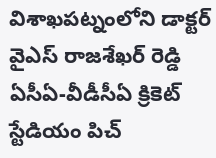విశాఖపట్నంలోని డాక్టర్ వైఎస్ రాజశేఖర్ రెడ్డి ఏసీఏ-వీడీసీఏ క్రికెట్ స్టేడియం పిచ్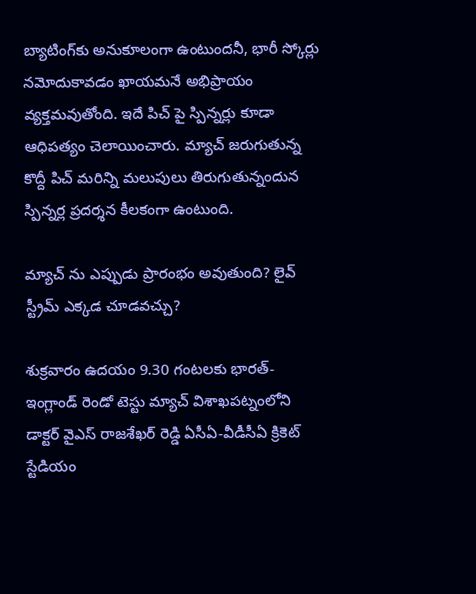బ్యాటింగ్‌కు అనుకూలంగా ఉంటుందనీ, భారీ స్కోర్లు నమోదుకావడం ఖాయమనే అభిప్రాయం వ్యక్తమవుతోంది. ఇదే పిచ్ పై స్పిన్నర్లు కూడా ఆధిపత్యం చెలాయించారు. మ్యాచ్ జరుగుతున్న కొద్దీ పిచ్ మరిన్ని మలుపులు తిరుగుతున్నందున స్పిన్నర్ల ప్రదర్శన కీలకంగా ఉంటుంది.

మ్యాచ్ ను ఎప్పుడు ప్రారంభం అవుతుంది? లైవ్ స్ట్రీమ్ ఎక్కడ చూడవచ్చు?

శుక్రవారం ఉదయం 9.30 గంటలకు భారత్-ఇంగ్లాండ్ రెండో టెస్టు మ్యాచ్ విశాఖపట్నంలోని డాక్టర్ వైఎస్ రాజశేఖర్ రెడ్డి ఏసీఏ-వీడీసీఏ క్రికెట్ స్టేడియం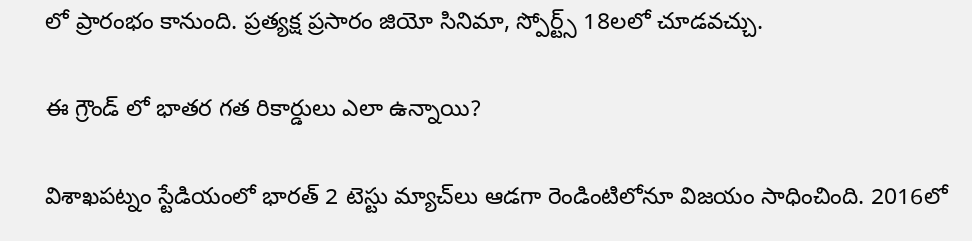లో ప్రారంభం కానుంది. ప్రత్యక్ష ప్రసారం జియో సినిమా, స్పోర్ట్స్ 18లలో చూడవచ్చు.

ఈ గ్రౌండ్ లో భాతర గత రికార్డులు ఎలా ఉన్నాయి?

విశాఖపట్నం స్టేడియంలో భారత్ 2 టెస్టు మ్యాచ్‌లు ఆడగా రెండింటిలోనూ విజయం సాధించింది. 2016లో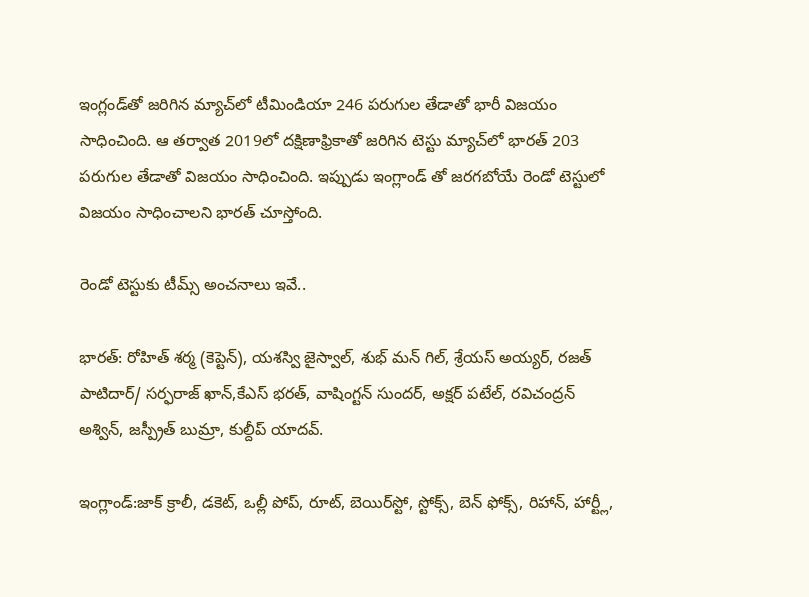ఇంగ్లండ్‌తో జరిగిన మ్యాచ్‌లో టీమిండియా 246 పరుగుల తేడాతో భారీ విజయం సాధించింది. ఆ తర్వాత 2019లో దక్షిణాఫ్రికాతో జరిగిన టెస్టు మ్యాచ్‌లో భారత్ 203 పరుగుల తేడాతో విజయం సాధించింది. ఇప్పుడు ఇంగ్లాండ్ తో జరగబోయే రెండో టెస్టులో విజయం సాధించాలని భారత్ చూస్తోంది.

రెండో టెస్టుకు టీమ్స్ అంచనాలు ఇవే..

భారత్: రోహిత్ శర్మ (కెప్టెన్), యశస్వి జైస్వాల్, శుభ్ మన్ గిల్, శ్రేయస్ అయ్యర్, రజత్ పాటిదార్/ సర్ఫరాజ్ ఖాన్,కేఎస్ భరత్, వాషింగ్టన్ సుందర్, అక్షర్ పటేల్, రవిచంద్రన్ అశ్విన్, జస్ప్రీత్ బుమ్రా, కుల్దీప్ యాదవ్.

ఇంగ్లాండ్:జాక్ క్రాలీ, డకెట్, ఒల్లీ పోప్, రూట్, బెయిర్‌స్టో, స్టోక్స్, బెన్ ఫోక్స్, రిహాన్, హార్ట్లీ,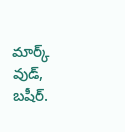మార్క్ వుడ్, బషీర్.